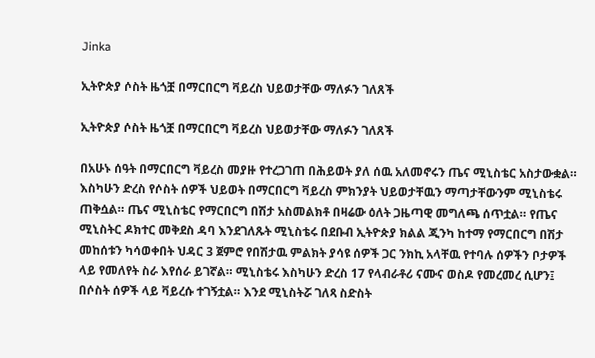Jinka

ኢትዮጵያ ሶስት ዜጎቿ በማርበርግ ቫይረስ ህይወታቸው ማለፉን ገለጸች

ኢትዮጵያ ሶስት ዜጎቿ በማርበርግ ቫይረስ ህይወታቸው ማለፉን ገለጸች

በአሁኑ ሰዓት በማርበርግ ቫይረስ መያዙ የተረጋገጠ በሕይወት ያለ ሰዉ አለመኖሩን ጤና ሚኒስቴር አስታውቋል። እስካሁን ድረስ የሶስት ሰዎች ህይወት በማርበርግ ቫይረስ ምክንያት ህይወታቸዉን ማጣታቸውንም ሚኒስቴሩ ጠቅሷል። ጤና ሚኒስቴር የማርበርግ በሽታ አስመልክቶ በዛሬው ዕለት ጋዜጣዊ መግለጫ ሰጥቷል። የጤና ሚኒስትር ዶክተር መቅደስ ዳባ እንደገለጹት ሚኒስቴሩ በደቡብ ኢትዮጵያ ክልል ጂንካ ከተማ የማርበርግ በሽታ መከሰቱን ካሳወቀበት ህዳር 3 ጀምሮ የበሽታዉ ምልክት ያሳዩ ሰዎች ጋር ንክኪ አላቸዉ የተባሉ ሰዎችን ቦታዎች ላይ የመለየት ስራ እየሰራ ይገኛል። ሚኒስቴሩ እስካሁን ድረስ 17 የላብራቶሪ ናሙና ወስዶ የመረመረ ሲሆን፤ በሶስት ሰዎች ላይ ቫይረሱ ተገኝቷል። እንደ ሚኒስትሯ ገለጻ ስድስት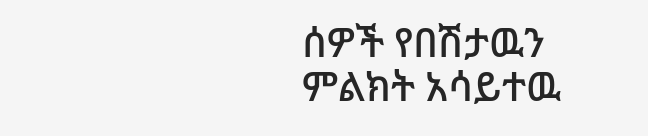ሰዎች የበሽታዉን ምልክት አሳይተዉ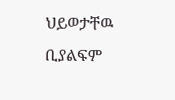ህይወታቸዉ ቢያልፍም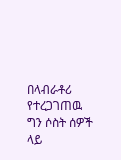በላብራቶሪ የተረጋገጠዉ ግን ሶስት ሰዎች ላይ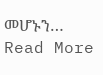መሆኑን…
Read More